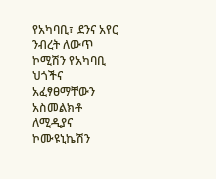የአካባቢ፣ ደንና አየር ንብረት ለውጥ ኮሚሽን የአካባቢ ህጎችና አፈፃፀማቸውን አስመልክቶ ለሚዲያና ኮሙዩኒኬሽን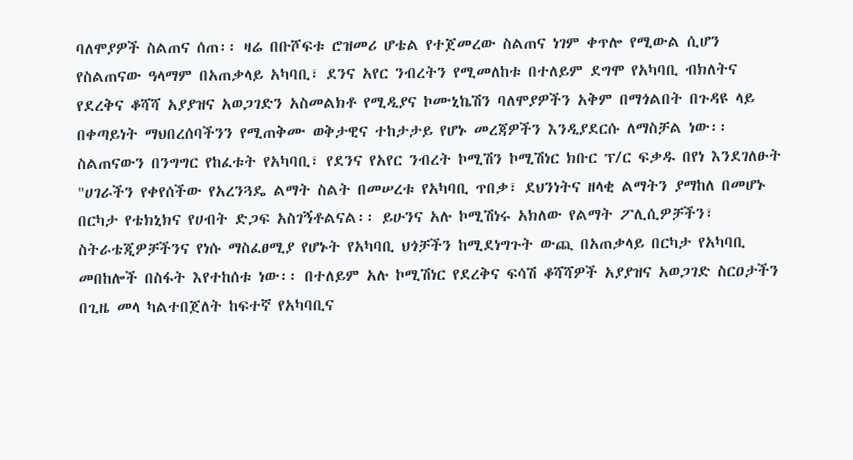ባለሞያዎች ስልጠና ሰጠ፡፡ ዛሬ በቡሾፍቱ ሮዝመሪ ሆቴል የተጀመረው ስልጠና ነገም ቀጥሎ የሚውል ሲሆን የስልጠናው ዓላማም በአጠቃላይ አካባቢ፣ ደንና አየር ንብረትን የሚመለከቱ በተለይም ደግሞ የአካባቢ ብክለትና የደረቅና ቆሻሻ አያያዝና አወጋገድን አስመልክቶ የሚዲያና ኮሙኒኬሽን ባለሞያዎችን አቅም በማጎልበት በጉዳዩ ላይ በቀጣይነት ማህበረሰባችንን የሚጠቅሙ ወቅታዊና ተከታታይ የሆኑ መረጃዎችን እንዲያደርሱ ለማስቻል ነው፡፡
ስልጠናውን በንግግር የከፈቱት የአካባቢ፣ የደንና የአየር ንብረት ኮሚሽን ኮሚሽነር ክቡር ፕ/ር ፍቃዱ በየነ እንደገለፁት "ሀገራችን የቀየሰችው የአረንጓዴ ልማት ስልት በመሠረቱ የአካባቢ ጥበቃ፣ ደህንነትና ዘላቂ ልማትን ያማከለ በመሆኑ በርካታ የቴክኒክና የሀብት ድጋፍ አስገኝቶልናል፡፡ ይሁንና አሉ ኮሚሽነሩ አክለው የልማት ፖሊሲዎቻችን፣ ስትራቴጂዎቻችንና የነሱ ማስፈፀሚያ የሆኑት የአካባቢ ህጎቻችን ከሚደነግጉት ውጪ በአጠቃላይ በርካታ የአካባቢ መበከሎች በስፋት እየተከሰቱ ነው፡፡ በተለይም አሉ ኮሚሽነር የደረቅና ፍሳሽ ቆሻሻዎች አያያዝና አወጋገድ ስርዐታችን በጊዜ መላ ካልተበጀለት ከፍተኛ የአካባቢና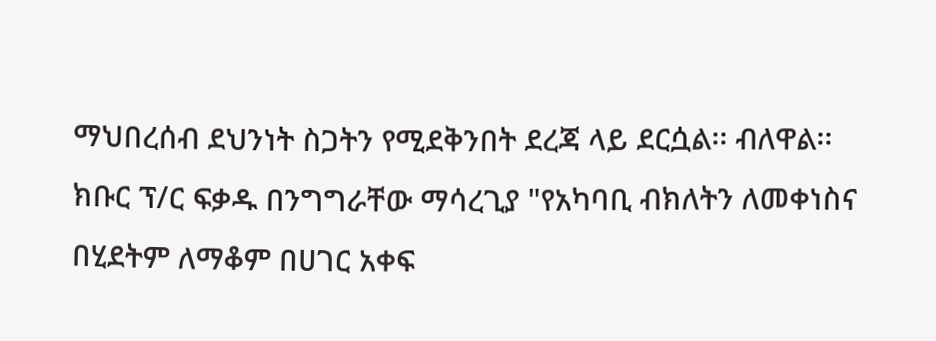ማህበረሰብ ደህንነት ስጋትን የሚደቅንበት ደረጃ ላይ ደርሷል፡፡ ብለዋል፡፡
ክቡር ፕ/ር ፍቃዱ በንግግራቸው ማሳረጊያ "የአካባቢ ብክለትን ለመቀነስና በሂደትም ለማቆም በሀገር አቀፍ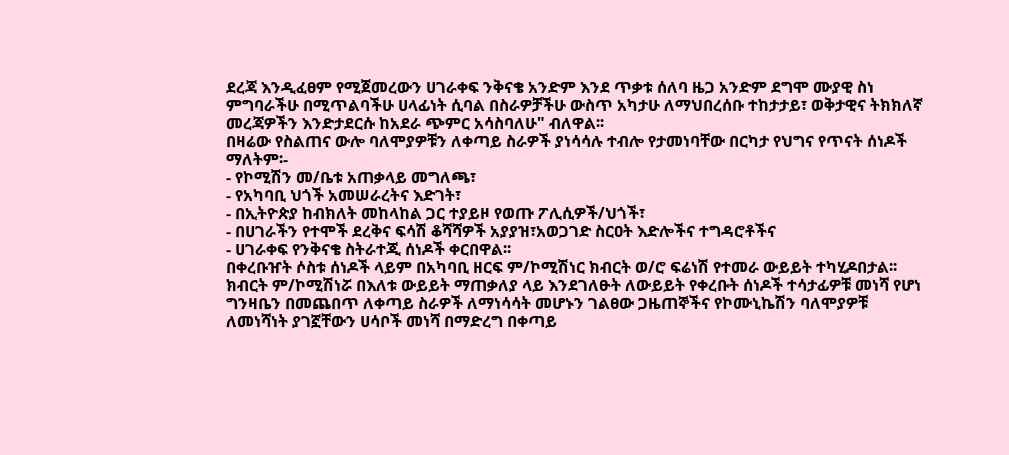ደረጃ እንዲፈፀም የሚጀመረውን ሀገራቀፍ ንቅናቄ አንድም እንደ ጥቃቱ ሰለባ ዜጋ አንድም ደግሞ ሙያዊ ስነ ምግባራችሁ በሚጥልባችሁ ሀላፊነት ሲባል በስራዎቻችሁ ውስጥ አካታሁ ለማህበረሰቡ ተከታታይ፣ ወቅታዊና ትክክለኛ መረጃዎችን እንድታደርሱ ከአደራ ጭምር አሳስባለሁ" ብለዋል፡፡
በዛሬው የስልጠና ውሎ ባለሞያዎቹን ለቀጣይ ስራዎች ያነሳሳሉ ተብሎ የታመነባቸው በርካታ የህግና የጥናት ሰነዶች ማለትም፡-
- የኮሚሽን መ/ቤቱ አጠቃላይ መግለጫ፣
- የአካባቢ ህጎች አመሠራረትና እድገት፣
- በኢትዮጵያ ከብክለት መከላከል ጋር ተያይዞ የወጡ ፖሊሲዎች/ህጎች፣
- በሀገራችን የተሞች ደረቅና ፍሳሽ ቆሻሻዎች አያያዝ፣አወጋገድ ስርዐት እድሎችና ተግዳሮቶችና
- ሀገራቀፍ የንቅናቄ ስትራተጂ ሰነዶች ቀርበዋል፡፡
በቀረቡዠት ሶስቱ ሰነዶች ላይም በአካባቢ ዘርፍ ም/ኮሚሽነር ክብርት ወ/ሮ ፍሬነሽ የተመራ ውይይት ተካሂዶበታል፡፡ ክብርት ም/ኮሚሽነሯ በእለቱ ውይይት ማጠቃለያ ላይ እንደገለፁት ለውይይት የቀረቡት ሰነዶች ተሳታፊዎቹ መነሻ የሆነ ግንዛቤን በመጨበጥ ለቀጣይ ስራዎች ለማነሳሳት መሆኑን ገልፀው ጋዜጠኞችና የኮሙኒኬሽን ባለሞያዎቹ ለመነሻነት ያገኟቸውን ሀሳቦች መነሻ በማድረግ በቀጣይ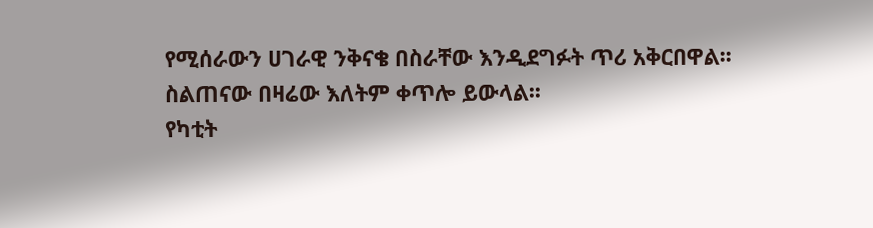የሚሰራውን ሀገራዊ ንቅናቄ በስራቸው እንዲደግፉት ጥሪ አቅርበዋል፡፡
ስልጠናው በዛሬው እለትም ቀጥሎ ይውላል፡፡
የካቲት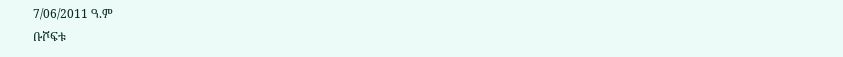7/06/2011 ዓ.ም
ቡሾፍቱ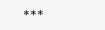***